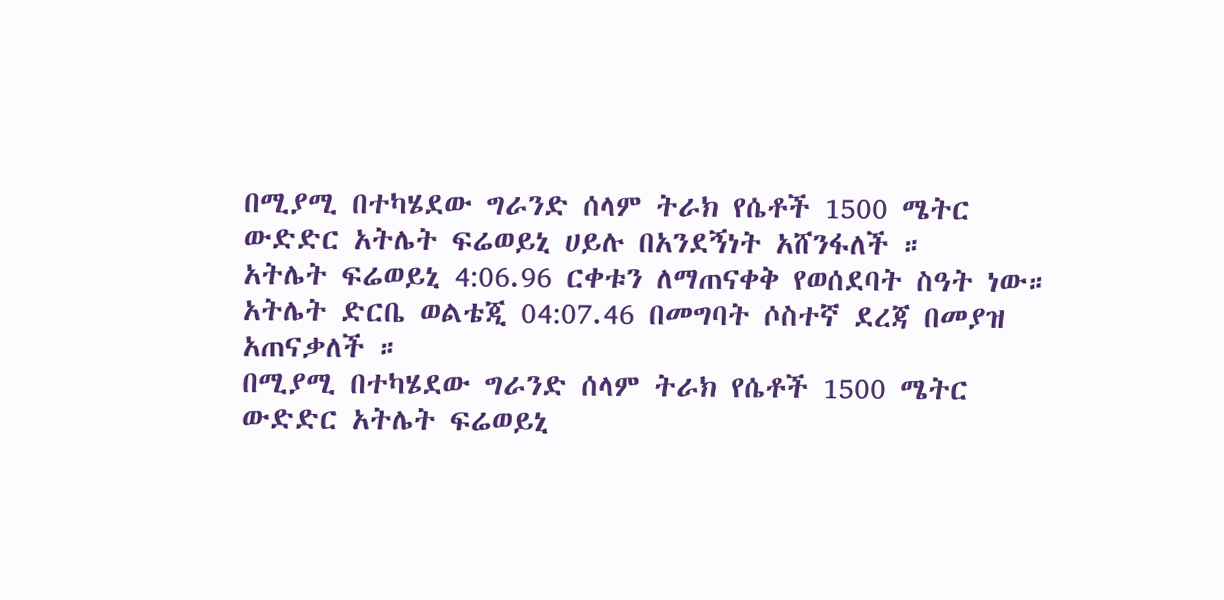በሚያሚ በተካሄደው ግራንድ ሰላም ትራክ የሴቶች 1500 ሜትር ውድድር አትሌት ፍሬወይኒ ሀይሉ በአንደኝነት አሸንፋለች ።
አትሌት ፍሬወይኒ 4:06.96 ርቀቱን ለማጠናቀቅ የወሰደባት ስዓት ነው።
አትሌት ድርቤ ወልቴጂ 04:07.46 በመግባት ሶስተኛ ደረጃ በመያዝ አጠናቃለች ።
በሚያሚ በተካሄደው ግራንድ ሰላም ትራክ የሴቶች 1500 ሜትር ውድድር አትሌት ፍሬወይኒ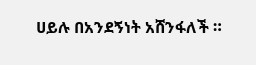ሀይሉ በአንደኝነት አሸንፋለች ።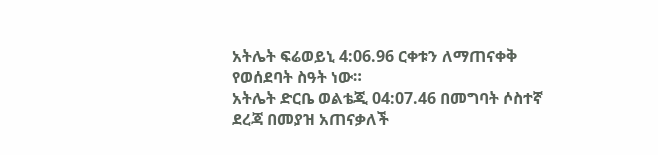አትሌት ፍሬወይኒ 4:06.96 ርቀቱን ለማጠናቀቅ የወሰደባት ስዓት ነው።
አትሌት ድርቤ ወልቴጂ 04:07.46 በመግባት ሶስተኛ ደረጃ በመያዝ አጠናቃለች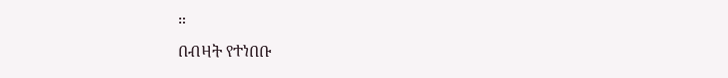።
በብዛት የተነበቡ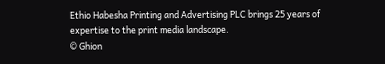Ethio Habesha Printing and Advertising PLC brings 25 years of expertise to the print media landscape.
© Ghion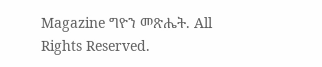Magazine ግዮን መጽሔት. All Rights Reserved.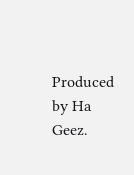Produced by Ha Geez.